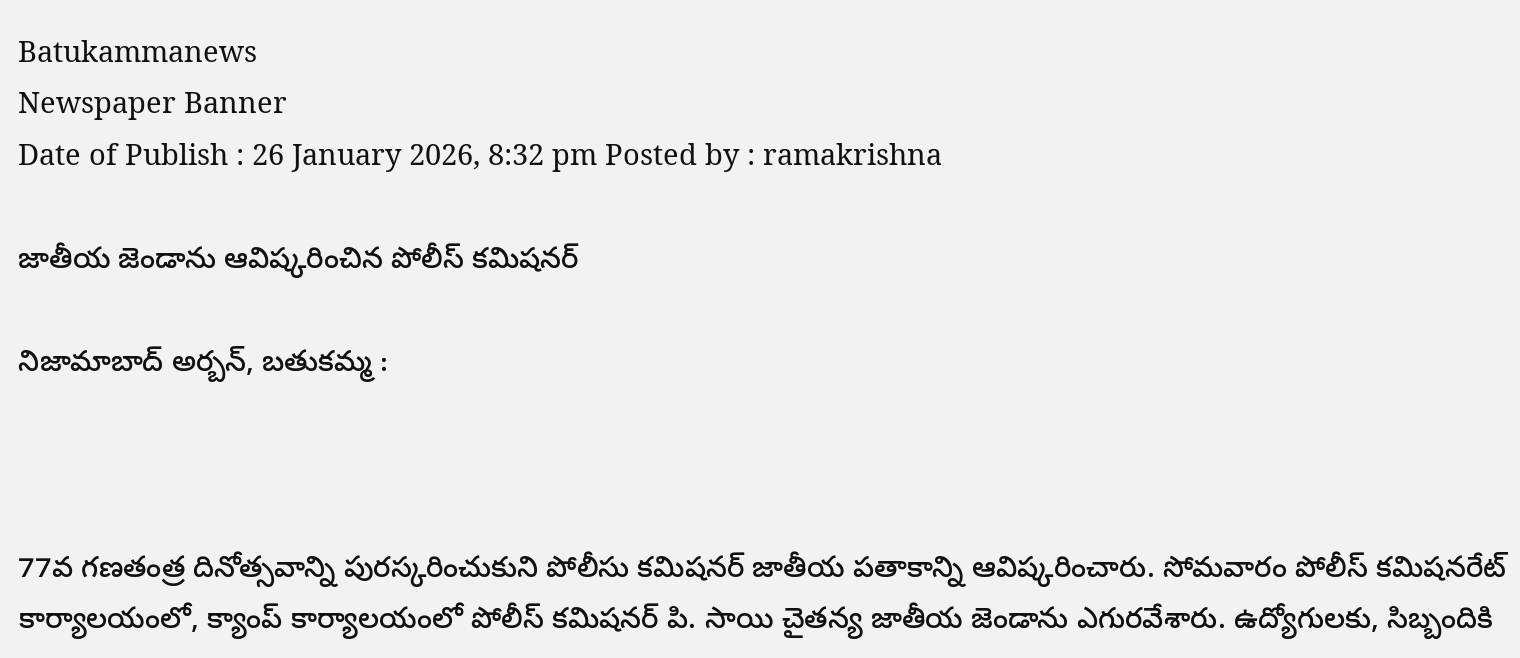Batukammanews
Newspaper Banner
Date of Publish : 26 January 2026, 8:32 pm Posted by : ramakrishna

జాతీయ జెండాను ఆవిష్కరించిన పోలీస్ కమిషనర్

నిజామాబాద్ అర్బన్, బతుకమ్మ :



77వ గణతంత్ర దినోత్సవాన్ని పురస్కరించుకుని పోలీసు కమిషనర్ జాతీయ పతాకాన్ని ఆవిష్కరించారు. సోమవారం పోలీస్ కమిషనరేట్ కార్యాలయంలో, క్యాంప్ కార్యాలయంలో పోలీస్ కమిషనర్ పి. సాయి చైతన్య జాతీయ జెండాను ఎగురవేశారు. ఉద్యోగులకు, సిబ్బందికి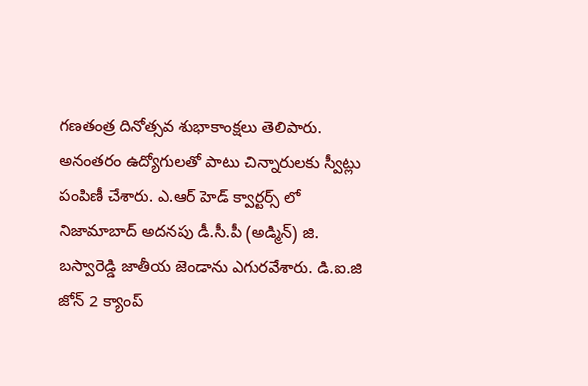గణతంత్ర దినోత్సవ శుభాకాంక్షలు తెలిపారు. అనంతరం ఉద్యోగులతో పాటు చిన్నారులకు స్వీట్లు పంపిణీ చేశారు. ఎ.ఆర్ హెడ్ క్వార్టర్స్ లో నిజామాబాద్ అదనపు డీ.సీ.పీ (అడ్మిన్) జి. బస్వారెడ్డి జాతీయ జెండాను ఎగురవేశారు. డి.ఐ.జి జోన్ 2 క్యాంప్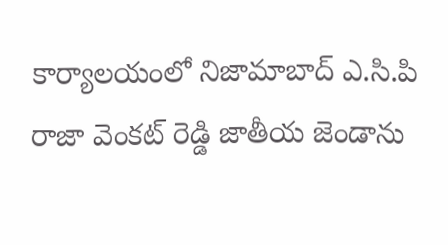కార్యాలయంలో నిజామాబాద్ ఎ.సి.పి రాజా వెంకట్ రెడ్డి జాతీయ జెండాను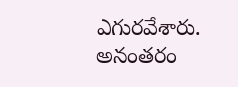ఎగురవేశారు. అనంతరం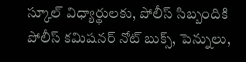స్కూల్ విధ్యార్థులకు, పోలీస్ సిబ్బందికి పోలీస్ కమిషనర్ నోట్ బుక్స్, పెన్నులు,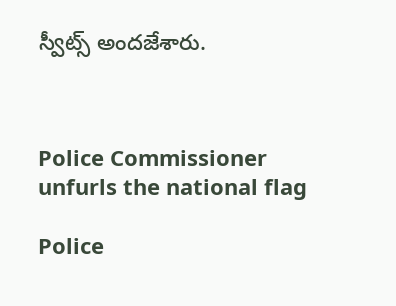స్వీట్స్ అందజేశారు.



Police Commissioner unfurls the national flag

Police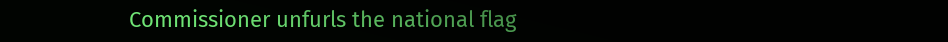Commissioner unfurls the national flag